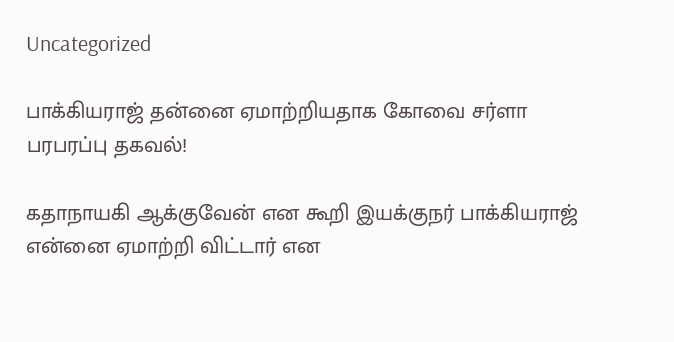Uncategorized

பாக்கியராஜ் தன்னை ஏமாற்றியதாக கோவை சர்ளா பரபரப்பு தகவல்!

கதாநாயகி ஆக்குவேன் என கூறி இயக்குநர் பாக்கியராஜ் என்னை ஏமாற்றி விட்டார் என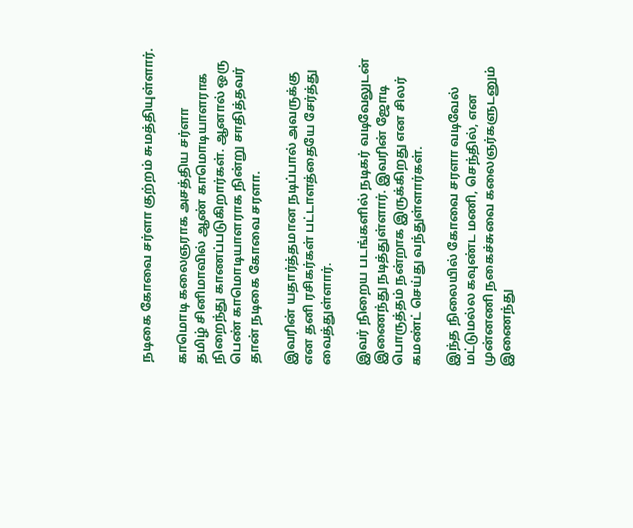நடிகை கோவை சர்ளா குற்றம் சுமத்தியுள்ளார்.

காமொடி கலைஞராக அசத்திய சர்ளா
தமிழ் சினிமாவில் ஆண் காமொடியாளராக நிறைந்து காணப்படுகிறார்கள். ஆனால் ஒரு பெண் காமொடியாளராக நின்று சாதித்தவர் தான் நடிகை கோவை சரளா.

இவரின் யதார்த்தமான நடிப்பால் அவருக்கு என தனி ரசிகர்கள் பட்டாளத்தையே சேர்த்து வைத்துள்ளார்.

இவர் நிறைய படங்களில் நடிகர் வடிவேலுடன் இணைந்து நடித்துள்ளார். இவரின் ஜோடி பொருத்தம் நன்றாக இருக்கிறது என சிலர் கமண்ட் செய்து வந்துள்ளார்கள்.

இந்த நிலையில் கோவை சரளா வடிவேல் மட்டுமல்ல கவுண்ட மணி, செந்தில், என முன்னணி நகைச்சுவை கலைஞர்களுடனும் இணைந்து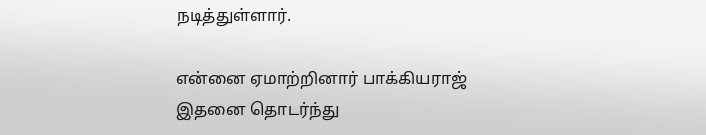நடித்துள்ளார்.

என்னை ஏமாற்றினார் பாக்கியராஜ்
இதனை தொடர்ந்து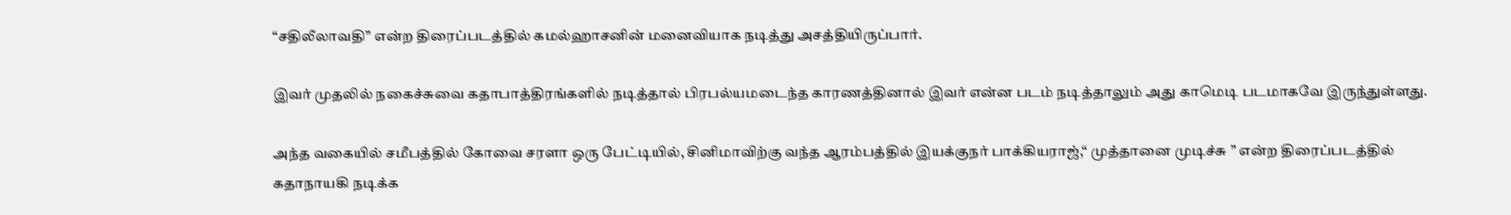“சதிலீலாவதி” என்ற திரைப்படத்தில் கமல்ஹாசனின் மனைவியாக நடித்து அசத்தியிருப்பார்.

இவர் முதலில் நகைச்சுவை கதாபாத்திரங்களில் நடித்தால் பிரபல்யமடைந்த காரணத்தினால் இவர் என்ன படம் நடித்தாலும் அது காமெடி படமாகவே இருந்துள்ளது.

அந்த வகையில் சமீபத்தில் கோவை சரளா ஒரு பேட்டியில், சினிமாவிற்கு வந்த ஆரம்பத்தில் இயக்குநர் பாக்கியராஜ்,“ முத்தானை முடிச்சு ” என்ற திரைப்படத்தில் கதாநாயகி நடிக்க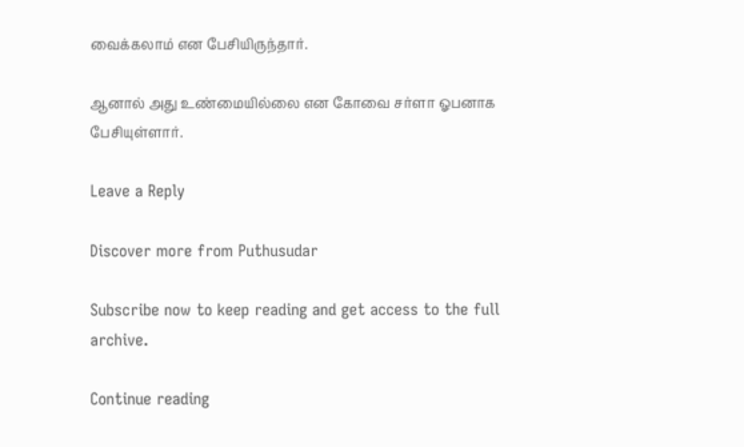வைக்கலாம் என பேசியிருந்தார்.

ஆனால் அது உண்மையில்லை என கோவை சர்ளா ஓபனாக பேசியுள்ளார்.

Leave a Reply

Discover more from Puthusudar

Subscribe now to keep reading and get access to the full archive.

Continue reading